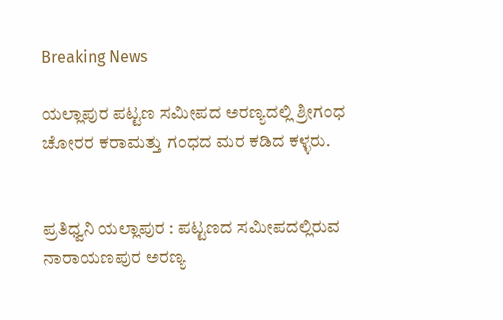Breaking News

ಯಲ್ಲಾಪುರ ಪಟ್ಟಣ ಸಮೀಪದ ಅರಣ್ಯದಲ್ಲಿ ಶ್ರೀಗಂಧ ಚೋರರ ಕರಾಮತ್ತು ಗಂಧದ ಮರ ಕಡಿದ ಕಳ್ಳರು.


ಪ್ರತಿಧ್ವನಿ ಯಲ್ಲಾಪುರ : ಪಟ್ಟಣದ ಸಮೀಪದಲ್ಲಿರುವ ನಾರಾಯಣಪುರ ಅರಣ್ಯ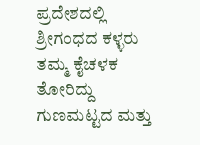ಪ್ರದೇಶದಲ್ಲಿ ಶ್ರೀಗಂಧದ ಕಳ್ಳರು ತಮ್ಮ ಕೈಚಳಕ ತೋರಿದ್ದು ಗುಣಮಟ್ಟದ ಮತ್ತು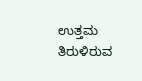ಉತ್ತಮ ತಿರುಳಿರುವ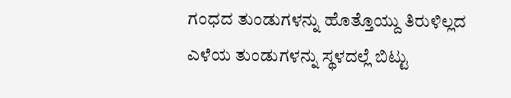ಗಂಧದ ತುಂಡುಗಳನ್ನು ಹೊತ್ತೊಯ್ದು ತಿರುಳಿಲ್ಲದ ಎಳೆಯ ತುಂಡುಗಳನ್ನು ಸ್ಥಳದಲ್ಲೆ ಬಿಟ್ಟು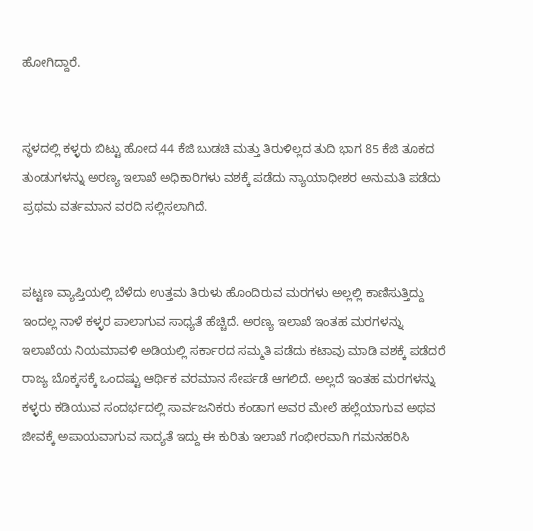ಹೋಗಿದ್ದಾರೆ.


ಸ್ಥಳದಲ್ಲಿ ಕಳ್ಳರು ಬಿಟ್ಟು ಹೋದ 44 ಕೆಜಿ ಬುಡಚಿ ಮತ್ತು ತಿರುಳಿಲ್ಲದ ತುದಿ ಭಾಗ 85 ಕೆಜಿ ತೂಕದ ತುಂಡುಗಳನ್ನು ಅರಣ್ಯ ಇಲಾಖೆ ಅಧಿಕಾರಿಗಳು ವಶಕ್ಕೆ ಪಡೆದು ನ್ಯಾಯಾಧೀಶರ ಅನುಮತಿ ಪಡೆದು ಪ್ರಥಮ ವರ್ತಮಾನ ವರದಿ ಸಲ್ಲಿಸಲಾಗಿದೆ.


ಪಟ್ಟಣ ವ್ಯಾಪ್ತಿಯಲ್ಲಿ ಬೆಳೆದು ಉತ್ತಮ ತಿರುಳು ಹೊಂದಿರುವ ಮರಗಳು ಅಲ್ಲಲ್ಲಿ ಕಾಣಿಸುತ್ತಿದ್ದು ಇಂದಲ್ಲ ನಾಳೆ ಕಳ್ಳರ ಪಾಲಾಗುವ ಸಾಧ್ಯತೆ ಹೆಚ್ಚಿದೆ. ಅರಣ್ಯ ಇಲಾಖೆ ಇಂತಹ ಮರಗಳನ್ನು ಇಲಾಖೆಯ ನಿಯಮಾವಳಿ ಅಡಿಯಲ್ಲಿ ಸರ್ಕಾರದ ಸಮ್ಮತಿ ಪಡೆದು ಕಟಾವು ಮಾಡಿ ವಶಕ್ಕೆ ಪಡೆದರೆ ರಾಜ್ಯ ಬೊಕ್ಕಸಕ್ಕೆ ಒಂದಷ್ಟು ಆರ್ಥಿಕ ವರಮಾನ ಸೇರ್ಪಡೆ ಆಗಲಿದೆ. ಅಲ್ಲದೆ ಇಂತಹ ಮರಗಳನ್ನು ಕಳ್ಳರು ಕಡಿಯುವ ಸಂದರ್ಭದಲ್ಲಿ ಸಾರ್ವಜನಿಕರು ಕಂಡಾಗ ಅವರ ಮೇಲೆ ಹಲ್ಲೆಯಾಗುವ ಅಥವ ಜೀವಕ್ಕೆ ಅಪಾಯವಾಗುವ ಸಾದ್ಯತೆ ಇದ್ದು ಈ ಕುರಿತು ಇಲಾಖೆ ಗಂಭೀರವಾಗಿ ಗಮನಹರಿಸಿ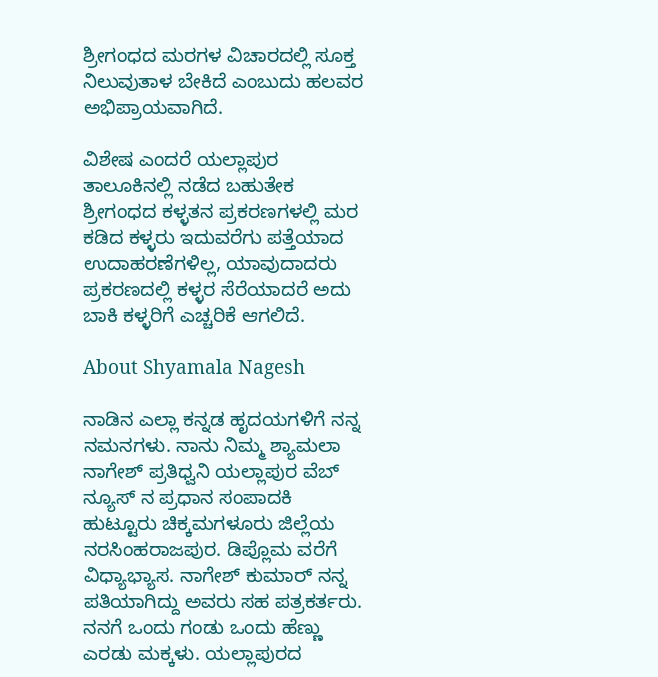ಶ್ರೀಗಂಧದ ಮರಗಳ ವಿಚಾರದಲ್ಲಿ ಸೂಕ್ತ ನಿಲುವುತಾಳ ಬೇಕಿದೆ ಎಂಬುದು ಹಲವರ ಅಭಿಪ್ರಾಯವಾಗಿದೆ.

ವಿಶೇಷ ಎಂದರೆ ಯಲ್ಲಾಪುರ ತಾಲೂಕಿನಲ್ಲಿ ನಡೆದ ಬಹುತೇಕ ಶ್ರೀಗಂಧದ ಕಳ್ಳತನ ಪ್ರಕರಣಗಳಲ್ಲಿ ಮರ ಕಡಿದ ಕಳ್ಳರು ಇದುವರೆಗು ಪತ್ತೆಯಾದ ಉದಾಹರಣೆಗಳಿಲ್ಲ, ಯಾವುದಾದರು ಪ್ರಕರಣದಲ್ಲಿ ಕಳ್ಳರ ಸೆರೆಯಾದರೆ ಅದು ಬಾಕಿ ಕಳ್ಳರಿಗೆ ಎಚ್ಚರಿಕೆ ಆಗಲಿದೆ.

About Shyamala Nagesh

ನಾಡಿನ ಎಲ್ಲಾ ಕನ್ನಡ ಹೃದಯಗಳಿಗೆ ನನ್ನ ನಮನಗಳು. ನಾನು ನಿಮ್ಮ ಶ್ಯಾಮಲಾ ನಾಗೇಶ್ ಪ್ರತಿಧ್ವನಿ ಯಲ್ಲಾಪುರ ವೆಬ್ ನ್ಯೂಸ್ ನ ಪ್ರಧಾನ ಸಂಪಾದಕಿ ಹುಟ್ಟೂರು ಚಿಕ್ಕಮಗಳೂರು ಜಿಲ್ಲೆಯ ನರಸಿಂಹರಾಜಪುರ. ಡಿಪ್ಲೊಮ ವರೆಗೆ ವಿಧ್ಯಾಭ್ಯಾಸ. ನಾಗೇಶ್ ಕುಮಾರ್ ನನ್ನ ಪತಿಯಾಗಿದ್ದು ಅವರು ಸಹ ಪತ್ರಕರ್ತರು. ನನಗೆ ಒಂದು ಗಂಡು ಒಂದು ಹೆಣ್ಣು ಎರಡು ಮಕ್ಕಳು. ಯಲ್ಲಾಪುರದ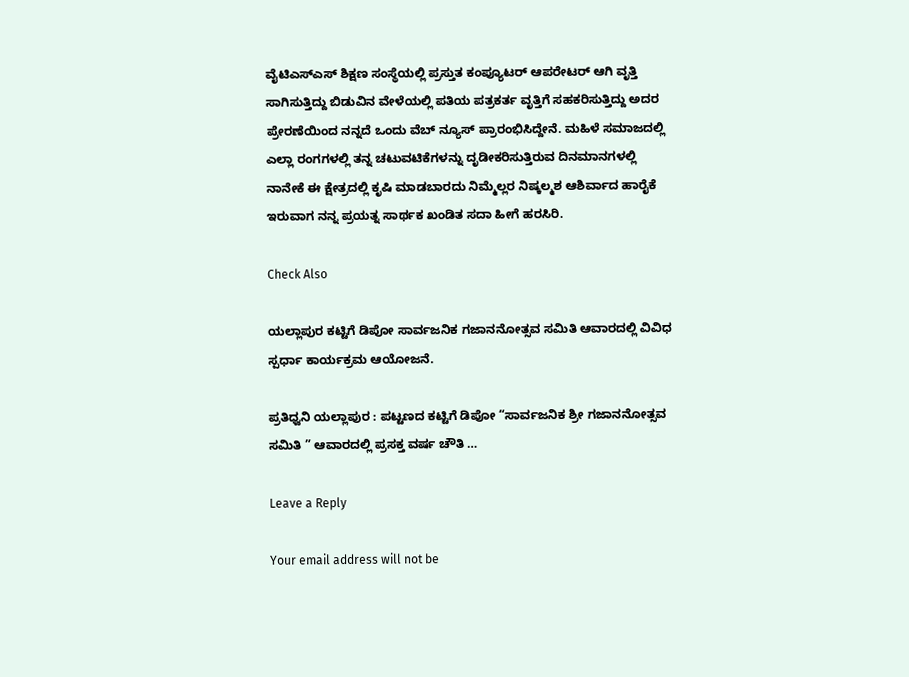ವೈಟಿಎಸ್ಎಸ್ ಶಿಕ್ಷಣ ಸಂಸ್ಥೆಯಲ್ಲಿ ಪ್ರಸ್ತುತ ಕಂಪ್ಯೂಟರ್ ಆಪರೇಟರ್ ಆಗಿ ವೃತ್ತಿ ಸಾಗಿಸುತ್ತಿದ್ದು ಬಿಡುವಿನ ವೇಳೆಯಲ್ಲಿ ಪತಿಯ ಪತ್ರಕರ್ತ ವೃತ್ತಿಗೆ ಸಹಕರಿಸುತ್ತಿದ್ದು ಅದರ ಪ್ರೇರಣೆಯಿಂದ ನನ್ನದೆ ಒಂದು ವೆಬ್ ನ್ಯೂಸ್ ಪ್ರಾರಂಭಿಸಿದ್ದೇನೆ. ಮಹಿಳೆ ಸಮಾಜದಲ್ಲಿ ಎಲ್ಲಾ ರಂಗಗಳಲ್ಲಿ ತನ್ನ ಚಟುವಟಿಕೆಗಳನ್ನು ದೃಡೀಕರಿಸುತ್ತಿರುವ ದಿನಮಾನಗಳಲ್ಲಿ ನಾನೇಕೆ ಈ ಕ್ಷೇತ್ರದಲ್ಲಿ ಕೃಷಿ ಮಾಡಬಾರದು ನಿಮ್ಮೆಲ್ಲರ ನಿಷ್ಕಲ್ಮಶ ಆಶಿರ್ವಾದ ಹಾರೈಕೆ ಇರುವಾಗ ನನ್ನ ಪ್ರಯತ್ನ ಸಾರ್ಥಕ ಖಂಡಿತ ಸದಾ ಹೀಗೆ ಹರಸಿರಿ.

Check Also

ಯಲ್ಲಾಪುರ ಕಟ್ಟಿಗೆ ಡಿಪೋ ಸಾರ್ವಜನಿಕ ಗಜಾನನೋತ್ಸವ ಸಮಿತಿ ಆವಾರದಲ್ಲಿ ವಿವಿಧ ಸ್ಪರ್ಧಾ ಕಾರ್ಯಕ್ರಮ ಆಯೋಜನೆ.

ಪ್ರತಿಧ್ವನಿ ಯಲ್ಲಾಪುರ : ಪಟ್ಟಣದ ಕಟ್ಟಿಗೆ ಡಿಪೋ “ಸಾರ್ವಜನಿಕ ಶ್ರೀ ಗಜಾನನೋತ್ಸವ ಸಮಿತಿ ” ಆವಾರದಲ್ಲಿ ಪ್ರಸಕ್ತ ವರ್ಷ ಚೌತಿ …

Leave a Reply

Your email address will not be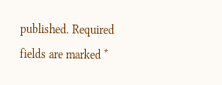published. Required fields are marked *